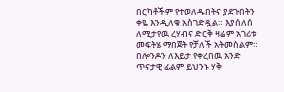በርካቶችም የተወለዱበትና ያደጉበትን ቀዬ እንዲለቁ አስገድዷል። እያሰለሰ ለሚታየዉ ረሃብና ድርቅ ዛሬም አገሪቱ መፍትሄ ማበጀት የቻለች አትመስልም። በሎንዶን ለእይታ የቀረበዉ አንድ ጥናታዊ ፊልም ይህንኑ ሃቅ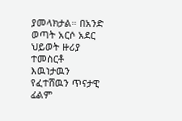ያመላክታል። በአንድ ወጣት አርሶ አደር ህይወት ዙሪያ ተመስርቶ እዉነታዉን የፈተሸዉን ጥናታዊ ፊልም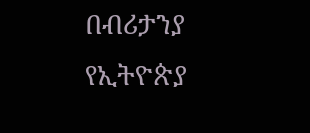በብሪታንያ የኢትዮጵያ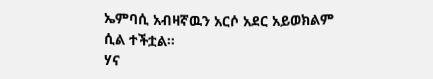ኤምባሲ አብዛኛዉን አርሶ አደር አይወክልም ሲል ተችቷል።
ሃና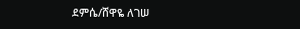ደምሴ/ሸዋዬ ለገሠ